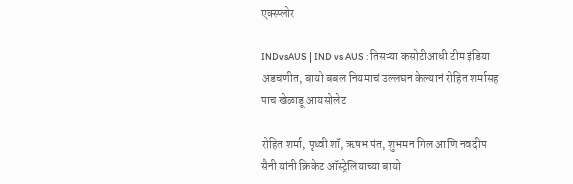एक्स्प्लोर

INDvsAUS | IND vs AUS : तिसऱ्या कसोटीआधी टीम इंडिया अडचणीत, बायो बबल नियमाचं उल्लघन केल्यानं रोहित शर्मासह पाच खेळाडू आयसोलेट

रोहित शर्मा, पृथ्वी शॉ, ऋषभ पंत, शुभमन गिल आणि नवदीप सैनी यांनी क्रिकेट ऑस्ट्रेलियाच्या बायो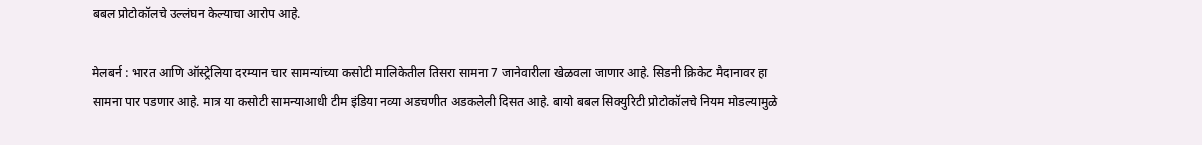बबल प्रोटोकॉलचे उल्लंघन केल्याचा आरोप आहे.

मेलबर्न : भारत आणि ऑस्ट्रेलिया दरम्यान चार सामन्यांच्या कसोटी मालिकेतील तिसरा सामना 7 जानेवारीला खेळवला जाणार आहे. सिडनी क्रिकेट मैदानावर हा सामना पार पडणार आहे. मात्र या कसोटी सामन्याआधी टीम इंडिया नव्या अडचणीत अडकलेली दिसत आहे. बायो बबल सिक्युरिटी प्रोटोकॉलचे नियम मोडल्यामुळे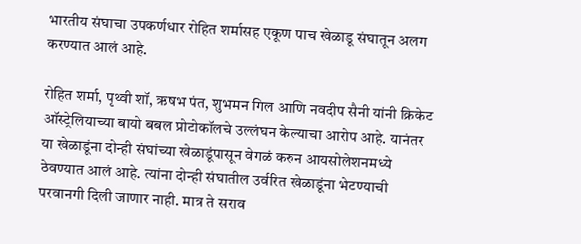भारतीय संघाचा उपकर्णधार रोहित शर्मासह एकूण पाच खेळाडू संघातून अलग करण्यात आलं आहे.

रोहित शर्मा, पृथ्वी शॉ, ऋषभ पंत, शुभमन गिल आणि नवदीप सैनी यांनी क्रिकेट ऑस्ट्रेलियाच्या बायो बबल प्रोटोकॉलचे उल्लंघन केल्याचा आरोप आहे. यानंतर या खेळाडूंना दोन्ही संघांच्या खेळाडूंपासून वेगळं करुन आयसोलेशनमध्ये ठेवण्यात आलं आहे. त्यांना दोन्ही संघातील उर्वरित खेळाडूंना भेटण्याची परवानगी दिली जाणार नाही. मात्र ते सराव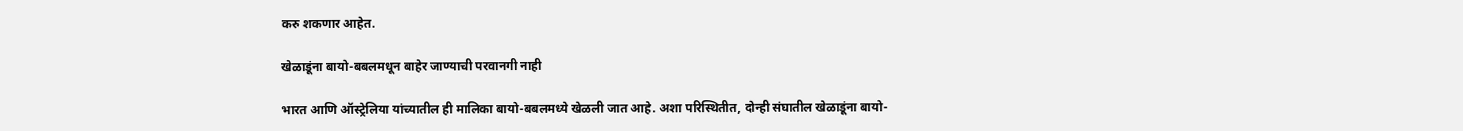करु शकणार आहेत.

खेळाडूंना बायो-बबलमधून बाहेर जाण्याची परवानगी नाही

भारत आणि ऑस्ट्रेलिया यांच्यातील ही मालिका बायो-बबलमध्ये खेळली जात आहे. अशा परिस्थितीत, दोन्ही संघातील खेळाडूंना बायो-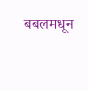बबलमधून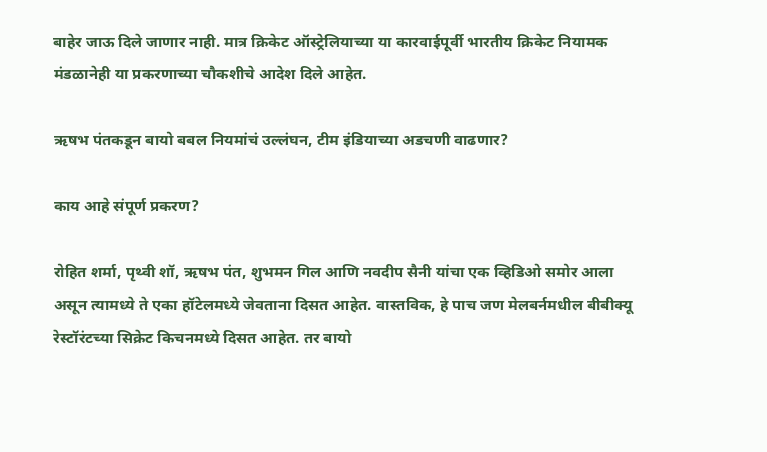बाहेर जाऊ दिले जाणार नाही. मात्र क्रिकेट ऑस्ट्रेलियाच्या या कारवाईपूर्वी भारतीय क्रिकेट नियामक मंडळानेही या प्रकरणाच्या चौकशीचे आदेश दिले आहेत.

ऋषभ पंतकडून बायो बबल नियमांचं उल्लंघन, टीम इंडियाच्या अडचणी वाढणार?

काय आहे संपूर्ण प्रकरण?

रोहित शर्मा, पृथ्वी शॉ, ऋषभ पंत, शुभमन गिल आणि नवदीप सैनी यांचा एक व्हिडिओ समोर आला असून त्यामध्ये ते एका हॉटेलमध्ये जेवताना दिसत आहेत. वास्तविक, हे पाच जण मेलबर्नमधील बीबीक्यू रेस्टॉरंटच्या सिक्रेट किचनमध्ये दिसत आहेत. तर बायो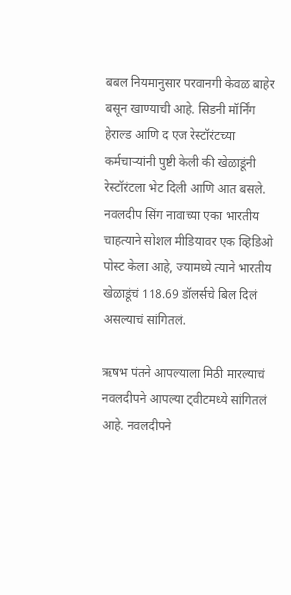बबल नियमानुसार परवानगी केवळ बाहेर बसून खाण्याची आहे. सिडनी मॉर्निंग हेराल्ड आणि द एज रेस्टॉरंटच्या कर्मचार्‍यांनी पुष्टी केली की खेळाडूंनी रेस्टॉरंटला भेट दिली आणि आत बसले. नवलदीप सिंग नावाच्या एका भारतीय चाहत्याने सोशल मीडियावर एक व्हिडिओ पोस्ट केला आहे, ज्यामध्ये त्याने भारतीय खेळाडूंचं 118.69 डॉलर्सचे बिल दिलं असल्याचं सांगितलं.

ऋषभ पंतने आपल्याला मिठी मारल्याचं नवलदीपने आपल्या ट्वीटमध्ये सांगितलं आहे. नवलदीपने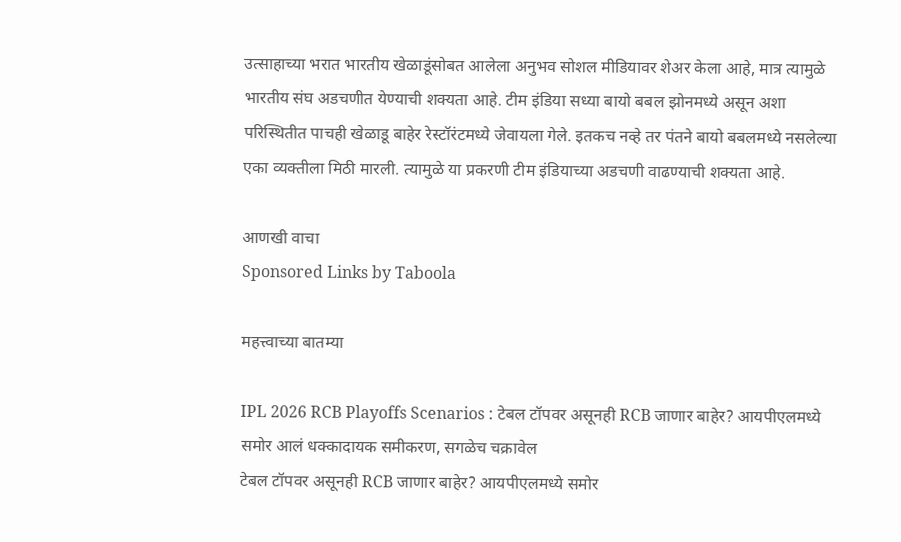उत्साहाच्या भरात भारतीय खेळाडूंसोबत आलेला अनुभव सोशल मीडियावर शेअर केला आहे, मात्र त्यामुळे भारतीय संघ अडचणीत येण्याची शक्यता आहे. टीम इंडिया सध्या बायो बबल झोनमध्ये असून अशा परिस्थितीत पाचही खेळाडू बाहेर रेस्टॉरंटमध्ये जेवायला गेले. इतकच नव्हे तर पंतने बायो बबलमध्ये नसलेल्या एका व्यक्तीला मिठी मारली. त्यामुळे या प्रकरणी टीम इंडियाच्या अडचणी वाढण्याची शक्यता आहे.

आणखी वाचा
Sponsored Links by Taboola

महत्त्वाच्या बातम्या

IPL 2026 RCB Playoffs Scenarios : टेबल टॉपवर असूनही RCB जाणार बाहेर? आयपीएलमध्ये समोर आलं धक्कादायक समीकरण, सगळेच चक्रावेल
टेबल टॉपवर असूनही RCB जाणार बाहेर? आयपीएलमध्ये समोर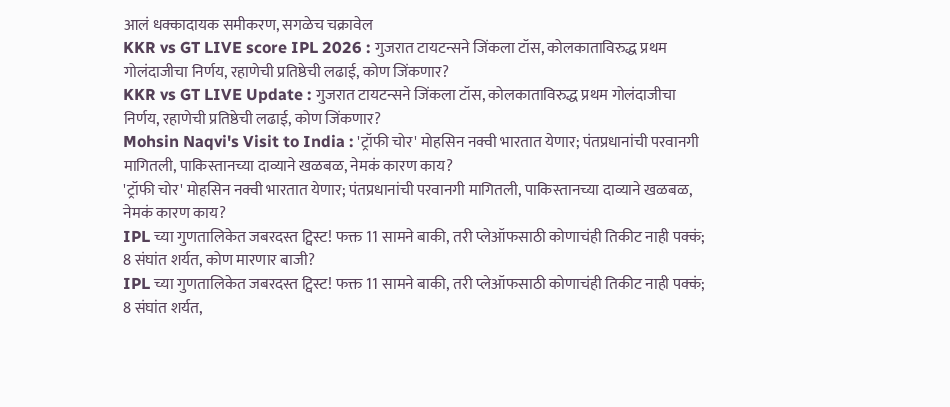आलं धक्कादायक समीकरण, सगळेच चक्रावेल
KKR vs GT LIVE score IPL 2026 : गुजरात टायटन्सने जिंकला टॉस, कोलकाताविरुद्ध प्रथम गोलंदाजीचा निर्णय, रहाणेची प्रतिष्ठेची लढाई, कोण जिंकणार?
KKR vs GT LIVE Update : गुजरात टायटन्सने जिंकला टॉस, कोलकाताविरुद्ध प्रथम गोलंदाजीचा निर्णय, रहाणेची प्रतिष्ठेची लढाई, कोण जिंकणार?
Mohsin Naqvi's Visit to India : 'ट्रॉफी चोर' मोहसिन नक्वी भारतात येणार; पंतप्रधानांची परवानगी मागितली, पाकिस्तानच्या दाव्याने खळबळ, नेमकं कारण काय?
'ट्रॉफी चोर' मोहसिन नक्वी भारतात येणार; पंतप्रधानांची परवानगी मागितली, पाकिस्तानच्या दाव्याने खळबळ, नेमकं कारण काय?
IPL च्या गुणतालिकेत जबरदस्त ट्विस्ट! फक्त 11 सामने बाकी, तरी प्लेऑफसाठी कोणाचंही तिकीट नाही पक्कं; 8 संघांत शर्यत, कोण मारणार बाजी?
IPL च्या गुणतालिकेत जबरदस्त ट्विस्ट! फक्त 11 सामने बाकी, तरी प्लेऑफसाठी कोणाचंही तिकीट नाही पक्कं; 8 संघांत शर्यत,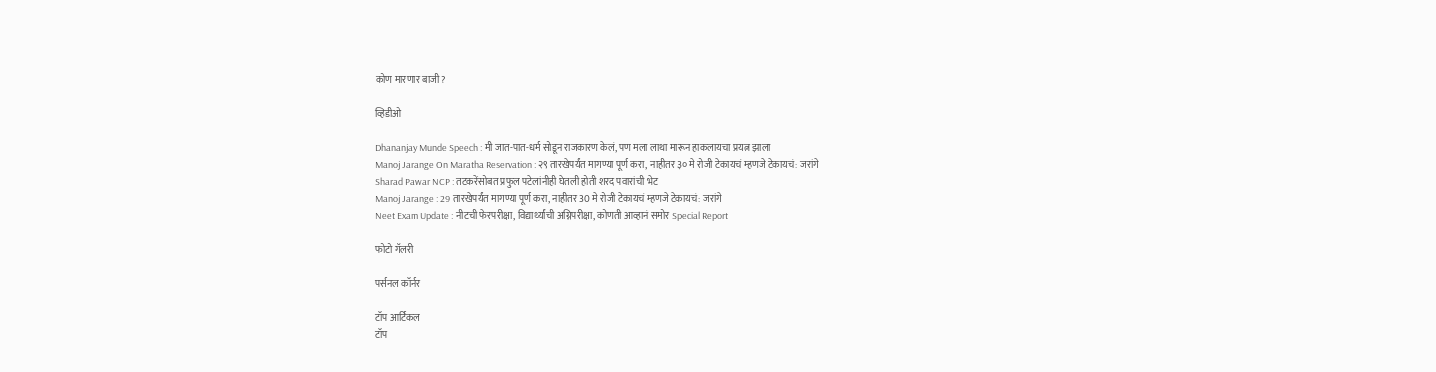कोण मारणार बाजी?

व्हिडीओ

Dhananjay Munde Speech : मी जात-पात-धर्म सोडून राजकारण केलं, पण मला लाथा मारून हाकलायचा प्रयत्न झाला
Manoj Jarange On Maratha Reservation : २९ तारखेपर्यंत मागण्या पूर्ण करा, नाहीतर ३० मे रोजी टेकायचं म्हणजे टेकायचं: जरांगे
Sharad Pawar NCP : तटकरेंसोबत प्रफुल पटेलांनीही घेतली होती शरद पवारांची भेट
Manoj Jarange : 29 तारखेपर्यंत मागण्या पूर्ण करा, नाहीतर 30 मे रोजी टेकायचं म्हणजे टेकायचं: जरांगे
Neet Exam Update : नीटची फेरपरीक्षा, विद्यार्थ्यांची अग्निपरीक्षा, कोणती आव्हानं समोर Special Report

फोटो गॅलरी

पर्सनल कॉर्नर

टॉप आर्टिकल
टॉप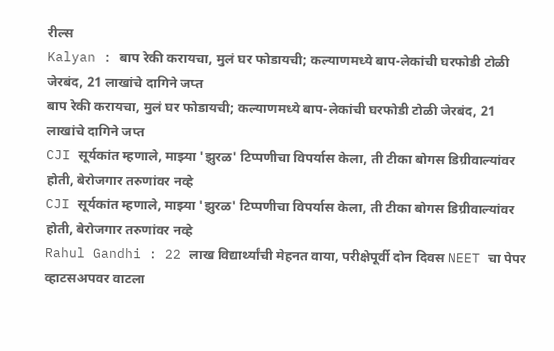रील्स
Kalyan : बाप रेकी करायचा, मुलं घर फोडायची; कल्याणमध्ये बाप-लेकांची घरफोडी टोळी जेरबंद, 21 लाखांचे दागिने जप्त
बाप रेकी करायचा, मुलं घर फोडायची; कल्याणमध्ये बाप-लेकांची घरफोडी टोळी जेरबंद, 21 लाखांचे दागिने जप्त
CJI सूर्यकांत म्हणाले, माझ्या 'झुरळ' टिप्पणीचा विपर्यास केला, ती टीका बोगस डिग्रीवाल्यांवर होती, बेरोजगार तरुणांवर नव्हे
CJI सूर्यकांत म्हणाले, माझ्या 'झुरळ' टिप्पणीचा विपर्यास केला, ती टीका बोगस डिग्रीवाल्यांवर होती, बेरोजगार तरुणांवर नव्हे
Rahul Gandhi : 22 लाख विद्यार्थ्यांची मेहनत वाया, परीक्षेपूर्वी दोन दिवस NEET चा पेपर व्हाटसअपवर वाटला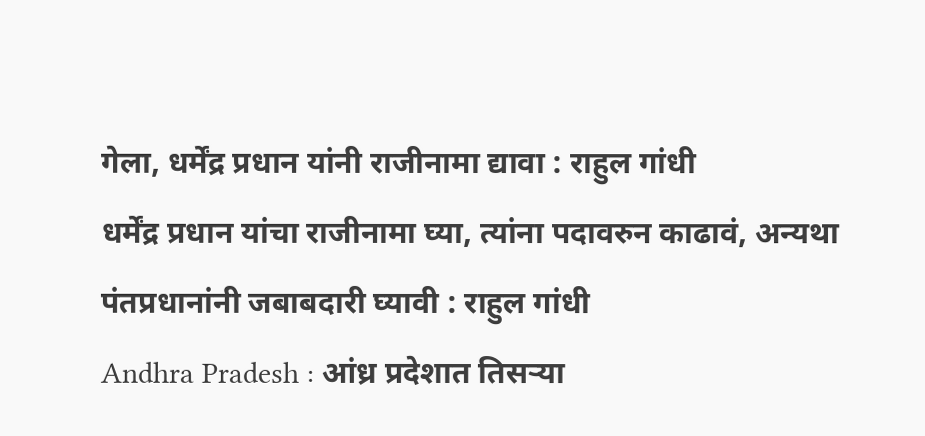गेला, धर्मेंद्र प्रधान यांनी राजीनामा द्यावा : राहुल गांधी
धर्मेंद्र प्रधान यांचा राजीनामा घ्या, त्यांना पदावरुन काढावं, अन्यथा पंतप्रधानांनी जबाबदारी घ्यावी : राहुल गांधी
Andhra Pradesh : आंध्र प्रदेशात तिसऱ्या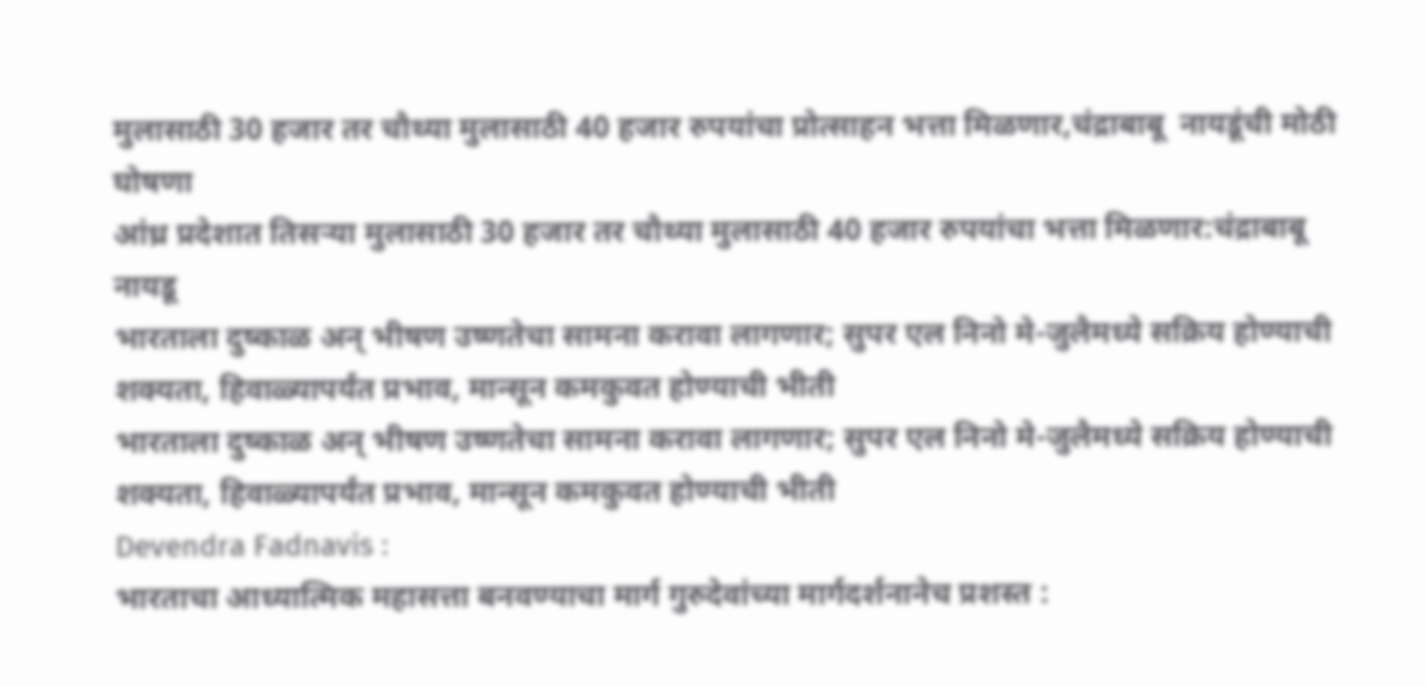मुलासाठी 30 हजार तर चौथ्या मुलासाठी 40 हजार रुपयांचा प्रोत्साहन भत्ता मिळणार,चंद्राबाबू  नायडूंची मोठी घोषणा
आंध्र प्रदेशात तिसऱ्या मुलासाठी 30 हजार तर चौथ्या मुलासाठी 40 हजार रुपयांचा भत्ता मिळणार:चंद्राबाबू  नायडू
भारताला दुष्काळ अन् भीषण उष्णतेचा सामना करावा लागणार; सुपर एल निनो मे-जुलैमध्ये सक्रिय होण्याची शक्यता, हिवाळ्यापर्यंत प्रभाव, मान्सून कमकुवत होण्याची भीती
भारताला दुष्काळ अन् भीषण उष्णतेचा सामना करावा लागणार; सुपर एल निनो मे-जुलैमध्ये सक्रिय होण्याची शक्यता, हिवाळ्यापर्यंत प्रभाव, मान्सून कमकुवत होण्याची भीती
Devendra Fadnavis :
भारताचा आध्यात्मिक महासत्ता बनवण्याचा मार्ग गुरुदेवांच्या मार्गदर्शनानेच प्रशस्त :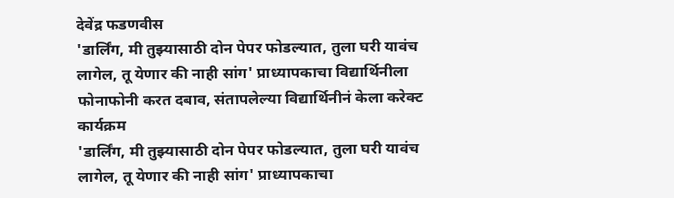देवेंद्र फडणवीस
'डार्लिंग, मी तुझ्यासाठी दोन पेपर फोडल्यात, तुला घरी यावंच लागेल, तू येणार की नाही सांग' प्राध्यापकाचा विद्यार्थिनीला फोनाफोनी करत दबाव, संतापलेल्या विद्यार्थिनीनं केला करेक्ट कार्यक्रम
'डार्लिंग, मी तुझ्यासाठी दोन पेपर फोडल्यात, तुला घरी यावंच लागेल, तू येणार की नाही सांग' प्राध्यापकाचा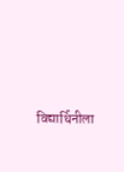विद्यार्थिनीला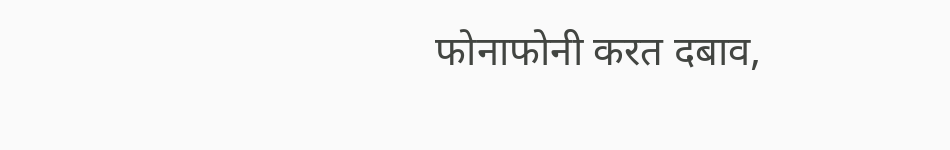फोनाफोनी करत दबाव,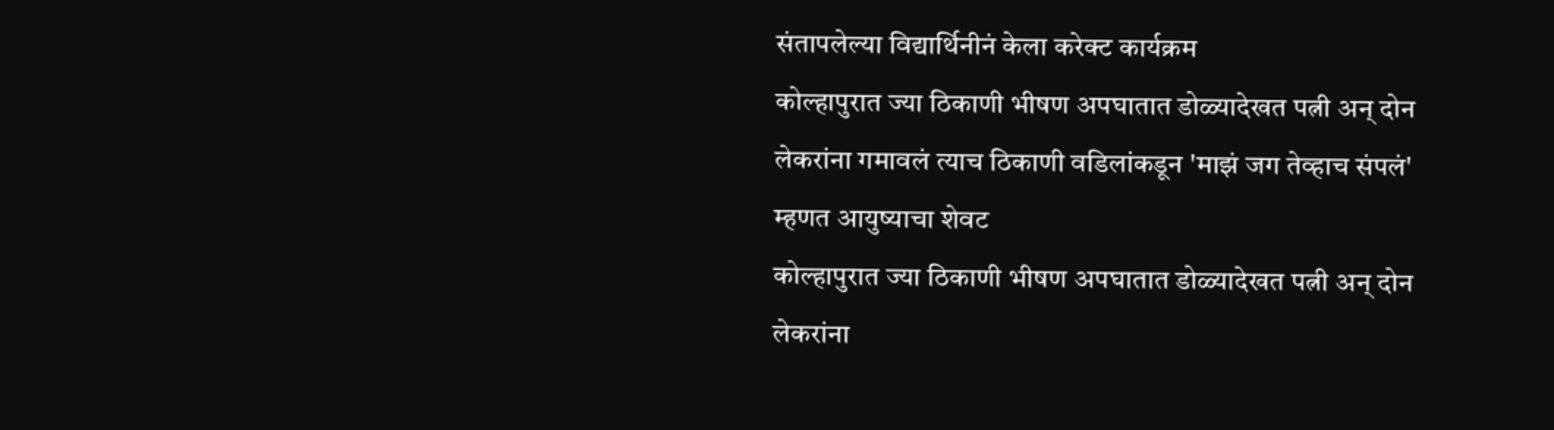संतापलेल्या विद्यार्थिनीनं केला करेक्ट कार्यक्रम
कोल्हापुरात ज्या ठिकाणी भीषण अपघातात डोळ्यादेखत पत्नी अन् दोन लेकरांना गमावलं त्याच ठिकाणी वडिलांकडून 'माझं जग तेव्हाच संपलं' म्हणत आयुष्याचा शेवट
कोल्हापुरात ज्या ठिकाणी भीषण अपघातात डोळ्यादेखत पत्नी अन् दोन लेकरांना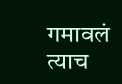गमावलं त्याच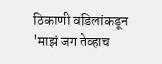ठिकाणी वडिलांकडून 'माझं जग तेव्हाच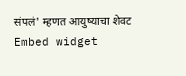संपलं' म्हणत आयुष्याचा शेवट
Embed widget